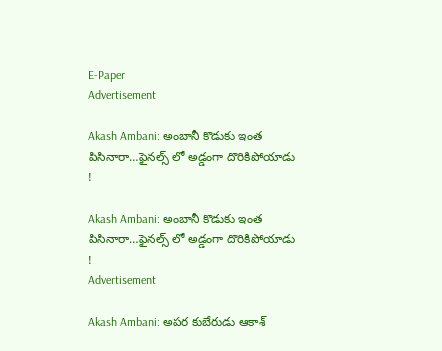E-Paper
Advertisement

Akash Ambani: అంబానీ కొడుకు ఇంత పిసినారా…ఫైన‌ల్స్ లో అడ్డంగా దొరికిపోయాడు !

Akash Ambani: అంబానీ కొడుకు ఇంత పిసినారా…ఫైన‌ల్స్ లో అడ్డంగా దొరికిపోయాడు !
Advertisement

Akash Ambani: అపర కుబేరుడు ఆకాశ్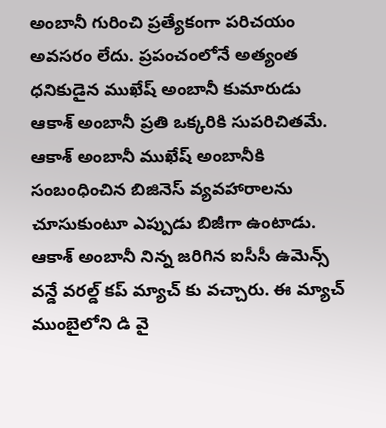అంబానీ గురించి ప్రత్యేకంగా పరిచయం అవసరం లేదు. ప్రపంచంలోనే అత్యంత ధనికుడైన ముఖేష్ అంబానీ కుమారుడు ఆకాశ్ అంబానీ ప్రతి ఒక్కరికి సుపరిచితమే. ఆకాశ్ అంబానీ ముఖేష్ అంబానీకి సంబంధించిన బిజినెస్ వ్యవహారాలను చూసుకుంటూ ఎప్పుడు బిజీగా ఉంటాడు. ఆకాశ్ అంబానీ నిన్న జరిగిన ఐసీసీ ఉమెన్స్ వన్డే వరల్డ్ కప్ మ్యాచ్ కు వచ్చారు. ఈ మ్యాచ్ ముంబైలోని డి వై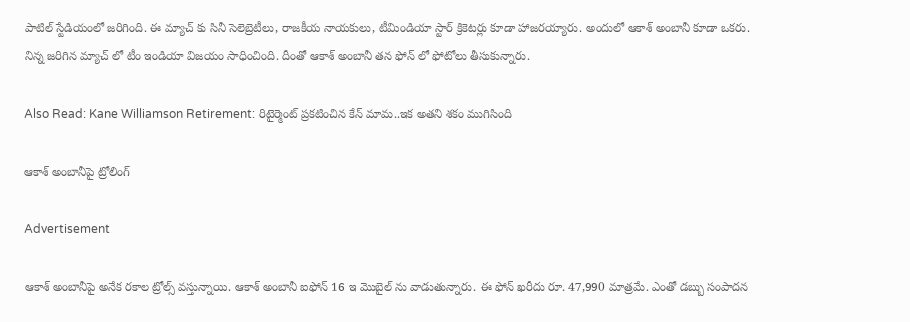పాటిల్ స్టేడియంలో జరిగింది. ఈ మ్యాచ్ కు సినీ సెలెబ్రెటీలు, రాజకీయ నాయకులు, టీమిండియా స్టార్ క్రికెటర్లు కూడా హాజరయ్యారు. అందులో ఆకాశ్ అంబానీ కూడా ఒకరు. నిన్న జరిగిన మ్యాచ్ లో టీం ఇండియా విజయం సాధించింది. దీంతో ఆకాశ్‌ అంబానీ తన ఫోన్ లో ఫోటోలు తీసుకున్నారు.

Also Read: Kane Williamson Retirement: రిటైర్మెంట్ ప్ర‌క‌టించిన కేన్ మామ‌..ఇక అత‌ని శ‌కం ముగిసింది

ఆకాశ్ అంబానీపై ట్రోలింగ్‌

Advertisement

ఆకాశ్ అంబానీపై అనేక రకాల ట్రోల్స్ వస్తున్నాయి. ఆకాశ్ అంబానీ ఐఫోన్ 16 ఇ మొబైల్ ను వాడుతున్నారు. ఈ ఫోన్ ఖరీదు రూ. 47,990 మాత్రమే. ఎంతో డబ్బు సంపాదన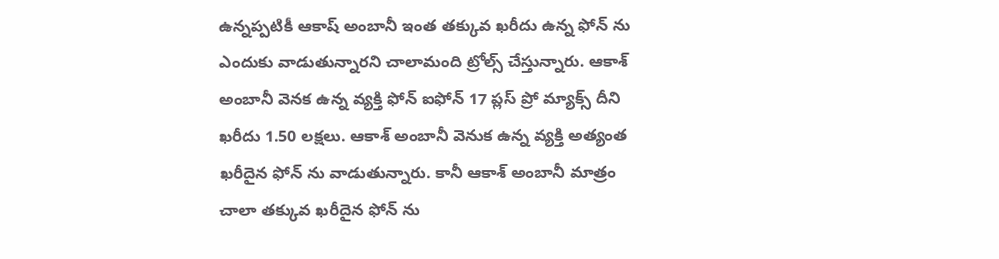ఉన్నప్పటికీ ఆకాష్ అంబానీ ఇంత తక్కువ ఖరీదు ఉన్న ఫోన్ ను ఎందుకు వాడుతున్నారని చాలామంది ట్రోల్స్ చేస్తున్నారు. ఆకాశ్ అంబానీ వెనక ఉన్న వ్యక్తి ఫోన్ ఐఫోన్ 17 ప్లస్ ప్రో మ్యాక్స్ దీని ఖరీదు 1.50 లక్షలు. ఆకాశ్ అంబానీ వెనుక ఉన్న వ్యక్తి అత్యంత ఖరీదైన ఫోన్ ను వాడుతున్నారు. కానీ ఆకాశ్ అంబానీ మాత్రం చాలా తక్కువ ఖరీదైన ఫోన్ ను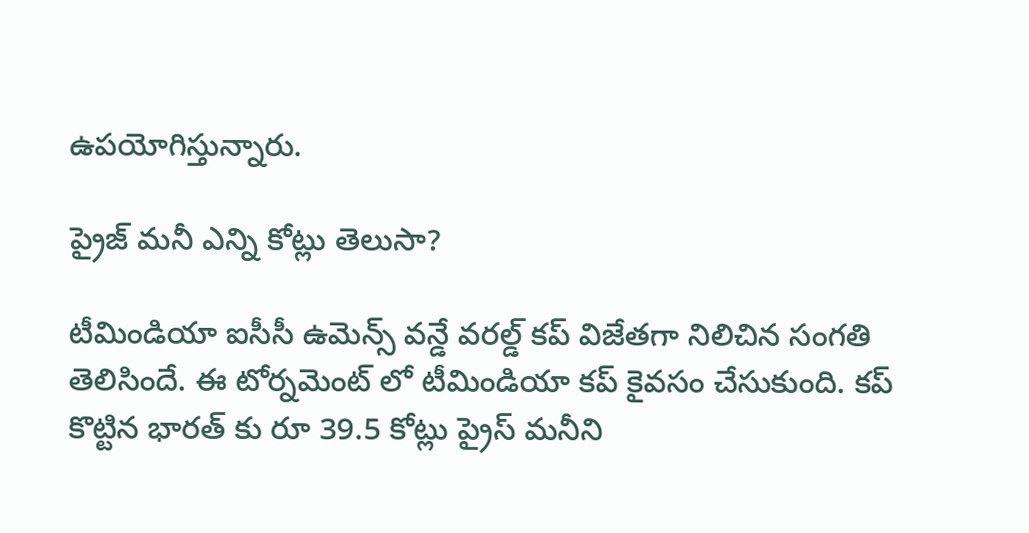ఉపయోగిస్తున్నారు.

ప్రైజ్ మనీ ఎన్ని కోట్లు తెలుసా?

టీమిండియా ఐసీసీ ఉమెన్స్ వన్డే వరల్డ్ కప్ విజేతగా నిలిచిన సంగతి తెలిసిందే. ఈ టోర్నమెంట్ లో టీమిండియా కప్ కైవసం చేసుకుంది. కప్ కొట్టిన భారత్ కు రూ 39.5 కోట్లు ప్రైస్ మనీని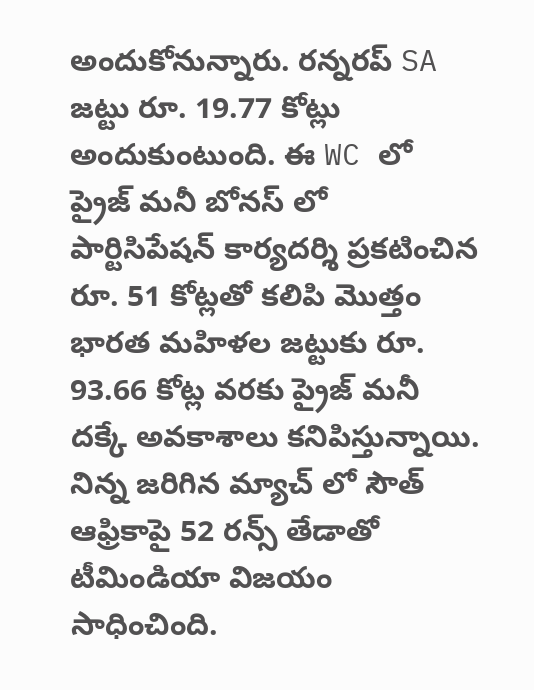అందుకోనున్నారు. రన్నరప్ SA జట్టు రూ. 19.77 కోట్లు అందుకుంటుంది. ఈ WC లో ప్రైజ్ మనీ బోనస్ లో పార్టిసిపేషన్ కార్యదర్శి ప్రకటించిన రూ. 51 కోట్లతో కలిపి మొత్తం భారత మహిళల జట్టుకు రూ. 93.66 కోట్ల వరకు ప్రైజ్ మనీ దక్కే అవకాశాలు కనిపిస్తున్నాయి. నిన్న జరిగిన మ్యాచ్ లో సౌత్ ఆఫ్రికాపై 52 రన్స్ తేడాతో టీమిండియా విజయం సాధించింది.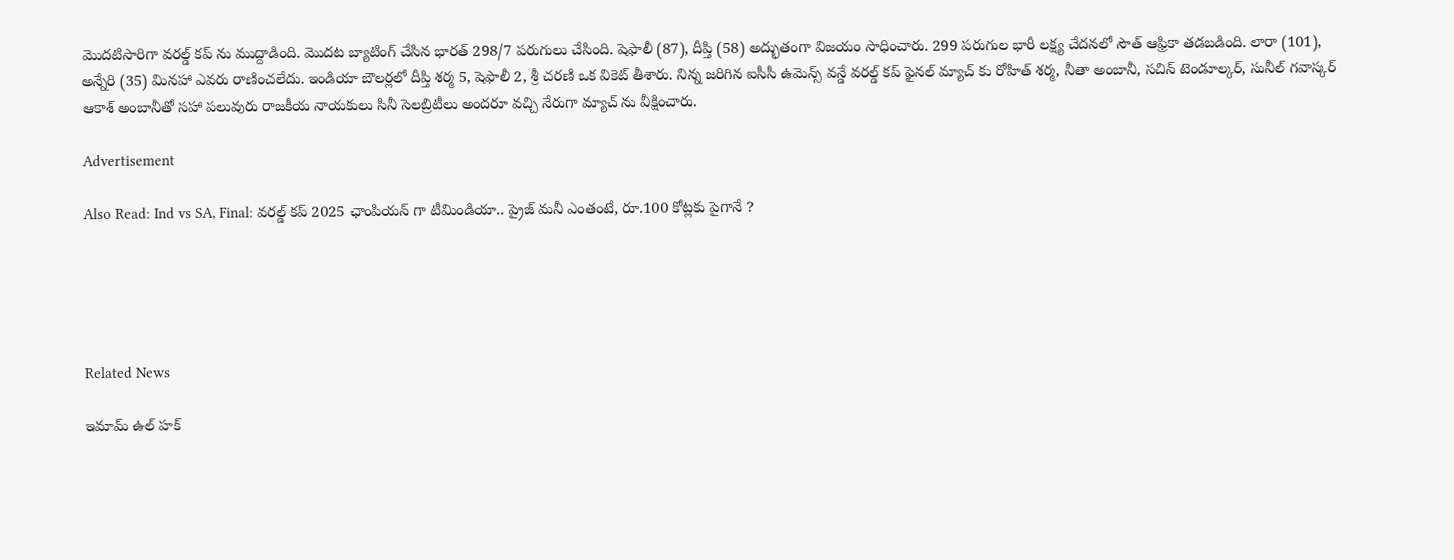మొదటిసారిగా వరల్డ్ కప్ ను ముద్దాడింది. మొదట బ్యాటింగ్ చేసిన భారత్ 298/7 పరుగులు చేసింది. షెఫాలీ (87), దీప్తి (58) అద్భుతంగా విజయం సాధించారు. 299 పరుగుల భారీ లక్ష్య చేదనలో సౌత్ ఆఫ్రికా తడబడింది. లారా (101), అన్నేరి (35) మినహా ఎవరు రాణించలేదు. ఇండియా బౌలర్లలో దీప్తి శర్మ 5, షెఫాలీ 2, శ్రీ చరణి ఒక వికెట్ తీశారు. నిన్న జరిగిన ఐసీసీ ఉమెన్స్ వన్డే వరల్డ్ కప్ ఫైనల్ మ్యాచ్ కు రోహిత్ శర్మ, నీతా అంబానీ, సచిన్ టెండూల్కర్, సునీల్ గవాస్కర్ ఆకాశ్ అంబానీతో సహా పలువురు రాజకీయ నాయకులు సినీ సెలబ్రిటీలు అందరూ వచ్చి నేరుగా మ్యాచ్ ను వీక్షించారు.

Advertisement

Also Read: Ind vs SA, Final: వ‌ర‌ల్డ్ క‌ప్ 2025 ఛాంపియ‌న్ గా టీమిండియా.. ప్రైజ్ మనీ ఎంతంటే, రూ.100 కోట్ల‌కు పైగానే ?





Related News

ఇమామ్ ఉల్ హక్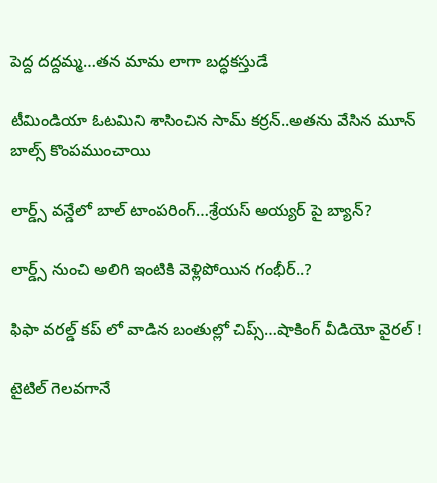పెద్ద ద‌ద్ద‌మ్మ‌…త‌న‌ మామ లాగా బ‌ద్ధ‌క‌స్తుడే

టీమిండియా ఓట‌మిని శాసించిన‌ సామ్‌ కర్రన్..అత‌ను వేసిన మూన్ బాల్స్ కొంప‌ముంచాయి

లార్డ్స్ వన్డేలో బాల్ టాంపరింగ్…శ్రేయస్ అయ్యర్ పై బ్యాన్?

లార్డ్స్ నుంచి అలిగి ఇంటికి వెళ్లిపోయిన గంభీర్..?

ఫిఫా వ‌ర‌ల్డ్ క‌ప్ లో వాడిన‌ బంతుల్లో చిప్స్…షాకింగ్ వీడియో వైర‌ల్ !

టైటిల్ గెల‌వ‌గానే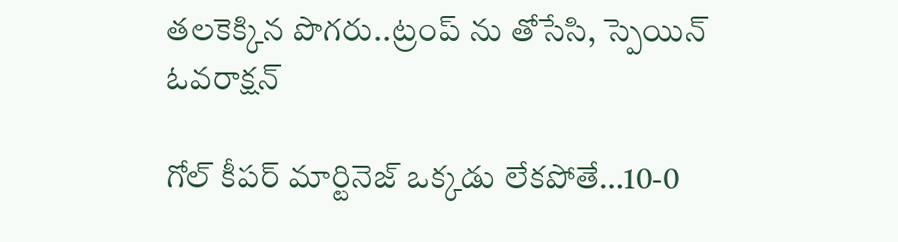త‌ల‌కెక్కిన పొగ‌రు..ట్రంప్ ను తోసేసి, స్పెయిన్ ఓవ‌రాక్ష‌న్‌

గోల్ కీపర్ మార్టినెజ్ ఒక్క‌డు లేక‌పోతే…10-0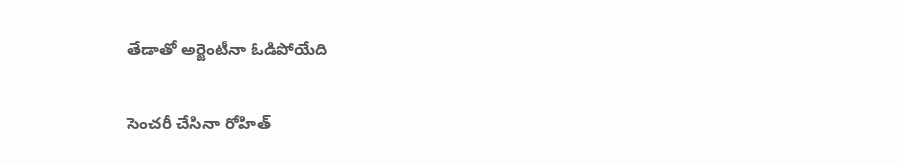తేడాతో అర్జెంటీనా ఓడిపోయేది

సెంచ‌రీ చేసినా రోహిత్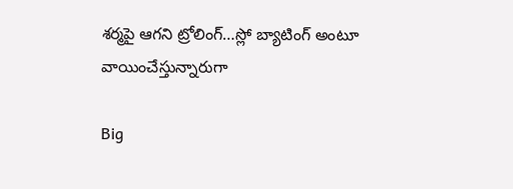శ‌ర్మ‌పై ఆగ‌ని ట్రోలింగ్…స్లో బ్యాటింగ్ అంటూ వాయించేస్తున్నారుగా

Big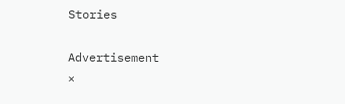Stories

Advertisement
×